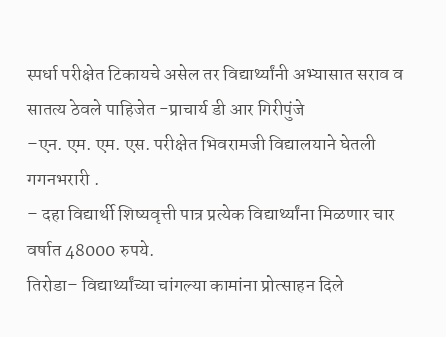स्पर्धा परीक्षेत टिकायचे असेल तर विद्यार्थ्यांनी अभ्यासात सराव व सातत्य ठेवले पाहिजेत -प्राचार्य डी आर गिरीपुंजे
–एन. एम. एम. एस. परीक्षेत भिवरामजी विद्यालयाने घेतली गगनभरारी .
– दहा विद्यार्थी शिष्यवृत्ती पात्र प्रत्येक विद्यार्थ्यांना मिळणार चार वर्षात 48000 रुपये.
तिरोडा– विद्यार्थ्यांच्या चांगल्या कामांना प्रोत्साहन दिले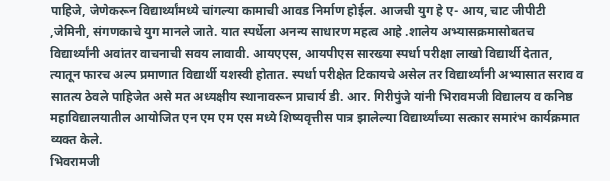पाहिजे, जेणेकरून विद्यार्थ्यांमध्ये चांगल्या कामाची आवड निर्माण होईल. आजची युग हे ए- आय, चाट जीपीटी ,जेमिनी, संगणकाचे युग मानले जाते. यात स्पर्धेला अनन्य साधारण महत्व आहे .शालेय अभ्यासक्रमासोबतच विद्यार्थ्यांनी अवांतर वाचनाची सवय लावावी. आयएएस, आयपीएस सारख्या स्पर्धा परीक्षा लाखो विद्यार्थी देतात, त्यातून फारच अल्प प्रमाणात विद्यार्थी यशस्वी होतात. स्पर्धा परीक्षेत टिकायचे असेल तर विद्यार्थ्यांनी अभ्यासात सराव व सातत्य ठेवले पाहिजेत असे मत अध्यक्षीय स्थानावरून प्राचार्य डी. आर. गिरीपुंजे यांनी भिरावमजी विद्यालय व कनिष्ठ महाविद्यालयातील आयोजित एन एम एम एस मध्ये शिष्यवृत्तीस पात्र झालेल्या विद्यार्थ्यांच्या सत्कार समारंभ कार्यक्रमात व्यक्त केले.
भिवरामजी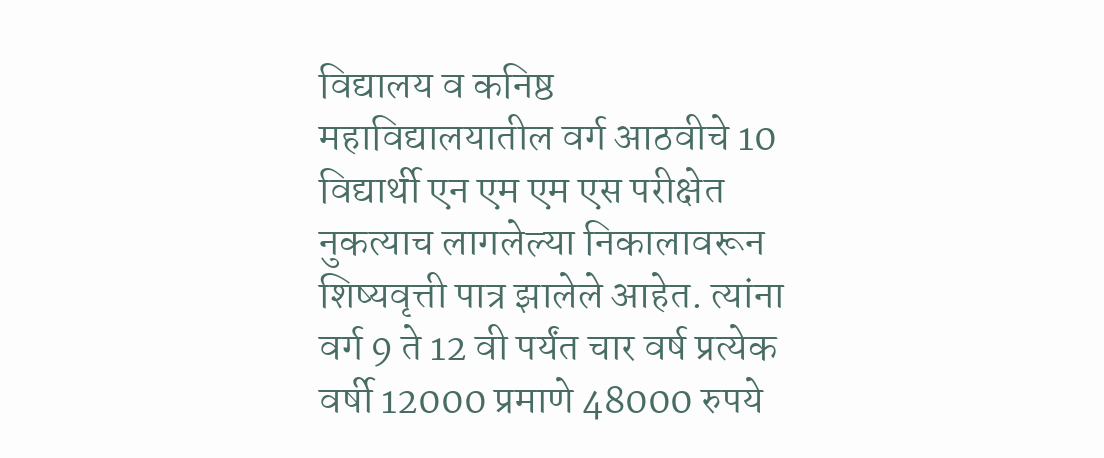विद्यालय व कनिष्ठ महाविद्यालयातील वर्ग आठवीचे 10 विद्यार्थी एन एम एम एस परीक्षेत नुकत्याच लागलेल्या निकालावरून शिष्यवृत्ती पात्र झालेले आहेत. त्यांना वर्ग 9 ते 12 वी पर्यंत चार वर्ष प्रत्येक वर्षी 12000 प्रमाणे 48000 रुपये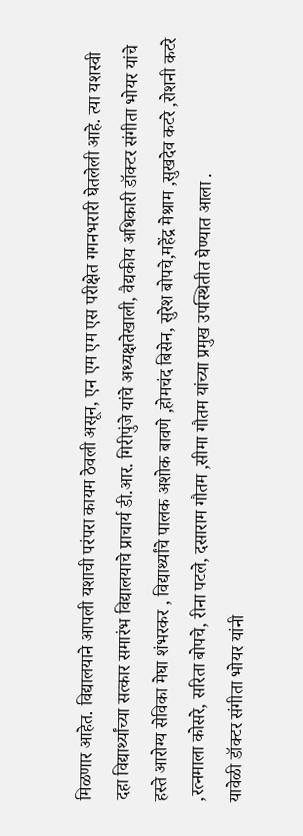मिळणार आहेत. विद्यालयाने आपली यशाची परंपरा कायम ठेवली असून, एन एम एम एस परीक्षेत गगनभरारी घेतलेली आहे. त्या यशस्वी दहा विद्यार्थ्यांच्या सत्कार समारंभ विद्यालयाचे प्राचार्य डी.आर. गिरीपुंजे यांचे अध्यक्षतेखाली, वैद्यकीय अधिकारी डॉक्टर संगीता भोयर यांचे हस्ते आरोग्य सेविका मेघा शंभरकर , विद्यार्थ्यांचे पालक अशोक बावणे ,होमचंद बिसेन, सुरेश बोपचे,महेंद्र मेश्राम ,सुखदेव कटरे ,रोशनी कटरे ,रत्नमाला कोसरे, सरिता बोपचे, रीना पटले, दसाराम गौतम ,सीमा गौतम यांच्या प्रमुख उपस्थितीत घेण्यात आला .
यावेळी डॉक्टर संगीता भोयर यांनी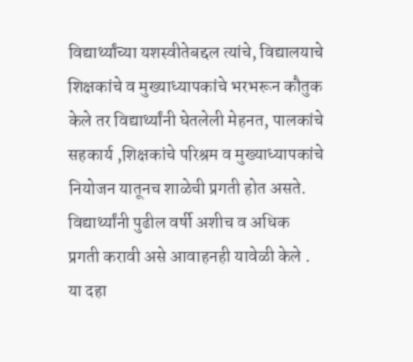विद्यार्थ्यांच्या यशस्वीतेबद्दल त्यांचे, विद्यालयाचे शिक्षकांचे व मुख्याध्यापकांचे भरभरून कौतुक केले तर विद्यार्थ्यांनी घेतलेली मेहनत, पालकांचे सहकार्य ,शिक्षकांचे परिश्रम व मुख्याध्यापकांचे नियोजन यातूनच शाळेची प्रगती होत असते. विद्यार्थ्यांनी पुढील वर्षी अशीच व अधिक प्रगती करावी असे आवाहनही यावेळी केले .
या दहा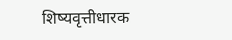शिष्यवृत्तीधारक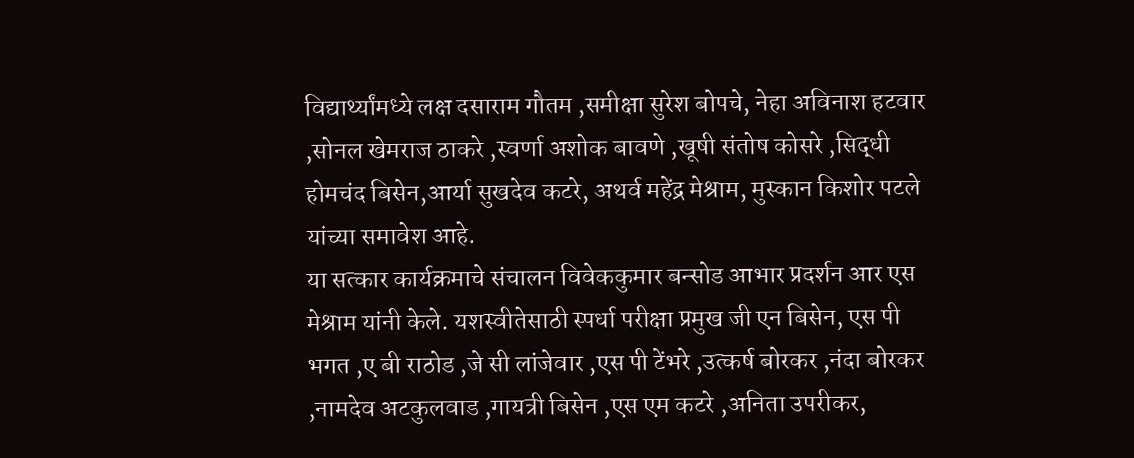विद्यार्थ्यांमध्ये लक्ष दसाराम गौतम ,समीक्षा सुरेश बोपचे, नेहा अविनाश हटवार ,सोनल खेमराज ठाकरे ,स्वर्णा अशोक बावणे ,खूषी संतोष कोसरे ,सिद्धी होमचंद बिसेन,आर्या सुखदेव कटरे, अथर्व महेंद्र मेश्राम, मुस्कान किशोर पटले यांच्या समावेश आहे.
या सत्कार कार्यक्रमाचे संचालन विवेककुमार बन्सोड आभार प्रदर्शन आर एस मेश्राम यांनी केले. यशस्वीतेसाठी स्पर्धा परीक्षा प्रमुख जी एन बिसेन, एस पी भगत ,ए बी राठोड ,जे सी लांजेवार ,एस पी टेंभरे ,उत्कर्ष बोरकर ,नंदा बोरकर ,नामदेव अटकुलवाड ,गायत्री बिसेन ,एस एम कटरे ,अनिता उपरीकर,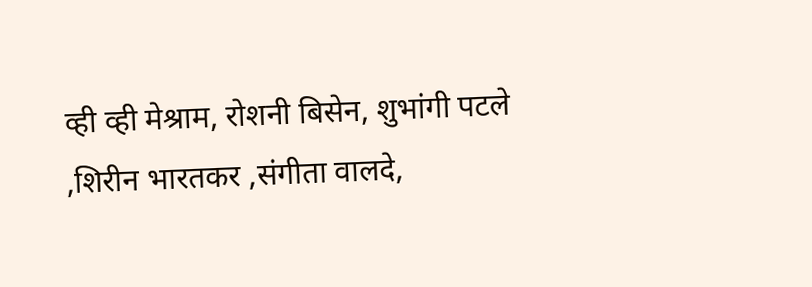व्ही व्ही मेश्राम, रोशनी बिसेन, शुभांगी पटले ,शिरीन भारतकर ,संगीता वालदे,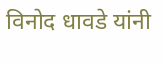विनोद धावडे यांनी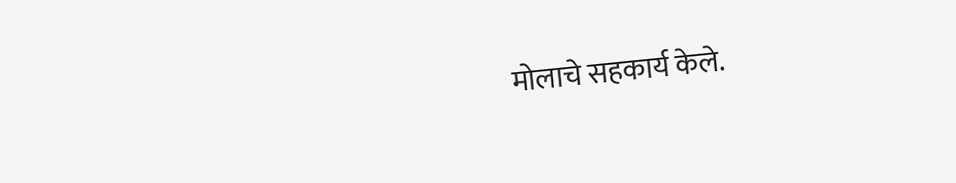मोलाचे सहकार्य केले.